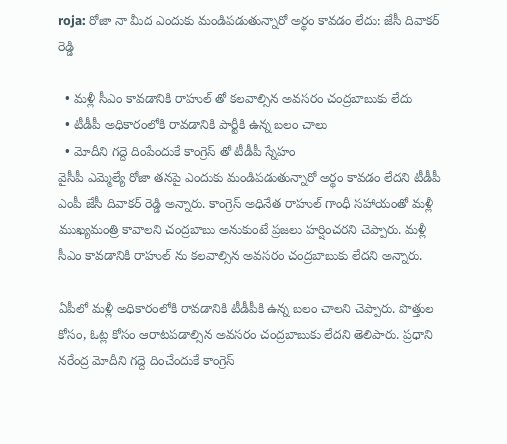roja: రోజా నా మీద ఎందుకు మండిపడుతున్నారో అర్థం కావడం లేదు: జేసీ దివాకర్ రెడ్డి

  • మళ్లీ సీఎం కావడానికి రాహుల్ తో కలవాల్సిన అవసరం చంద్రబాబుకు లేదు
  • టీడీపీ అధికారంలోకి రావడానికి పార్టీకి ఉన్న బలం చాలు
  • మోదీని గద్దె దింపేందుకే కాంగ్రెస్ తో టీడీపీ స్నేహం
వైసీపీ ఎమ్మెల్యే రోజా తనపై ఎందుకు మండిపడుతున్నారో అర్థం కావడం లేదని టీడీపీ ఎంపీ జేసీ దివాకర్ రెడ్డి అన్నారు. కాంగ్రెస్ అధినేత రాహుల్ గాంధీ సహాయంతో మళ్లీ ముఖ్యమంత్రి కావాలని చంద్రబాబు అనుకుంటే ప్రజలు హర్షించరని చెప్పారు. మళ్లీ సీఎం కావడానికి రాహుల్ ను కలవాల్సిన అవసరం చంద్రబాబుకు లేదని అన్నారు.

ఏపీలో మళ్లీ అధికారంలోకి రావడానికి టీడీపీకి ఉన్న బలం చాలని చెప్పారు. పొత్తుల కోసం, ఓట్ల కోసం ఆరాటపడాల్సిన అవసరం చంద్రబాబుకు లేదని తెలిపారు. ప్రధాని నరేంద్ర మోదీని గద్దె దించేందుకే కాంగ్రెస్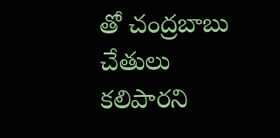తో చంద్రబాబు చేతులు కలిపారని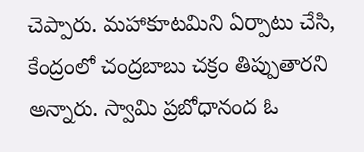చెప్పారు. మహాకూటమిని ఏర్పాటు చేసి, కేంద్రంలో చంద్రబాబు చక్రం తిప్పుతారని అన్నారు. స్వామి ప్రబోధానంద ఓ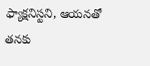ఫ్యాక్షనిస్టని, ఆయనతో తనకు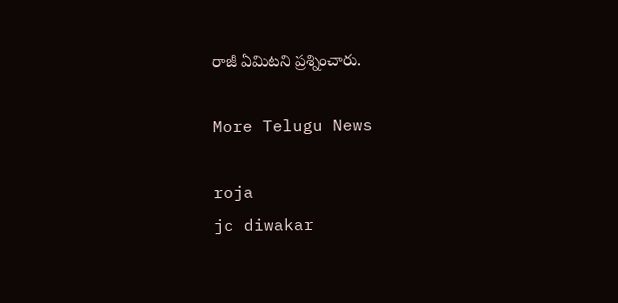రాజీ ఏమిటని ప్రశ్నించారు.

More Telugu News

roja
jc diwakar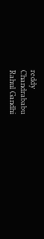reddy
Chandrababu
Rahul Gandhi